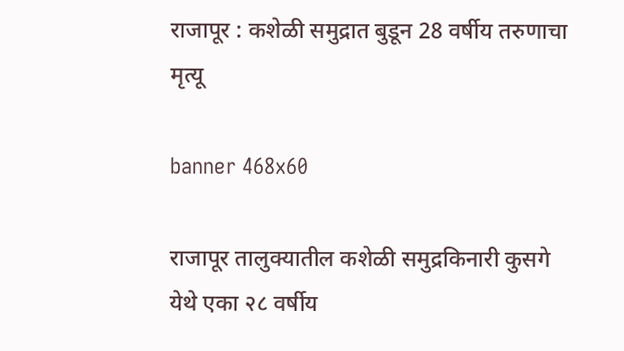राजापूर : कशेळी समुद्रात बुडून 28 वर्षीय तरुणाचा मृत्यू

banner 468x60

राजापूर तालुक्यातील कशेळी समुद्रकिनारी कुसगे येथे एका २८ वर्षीय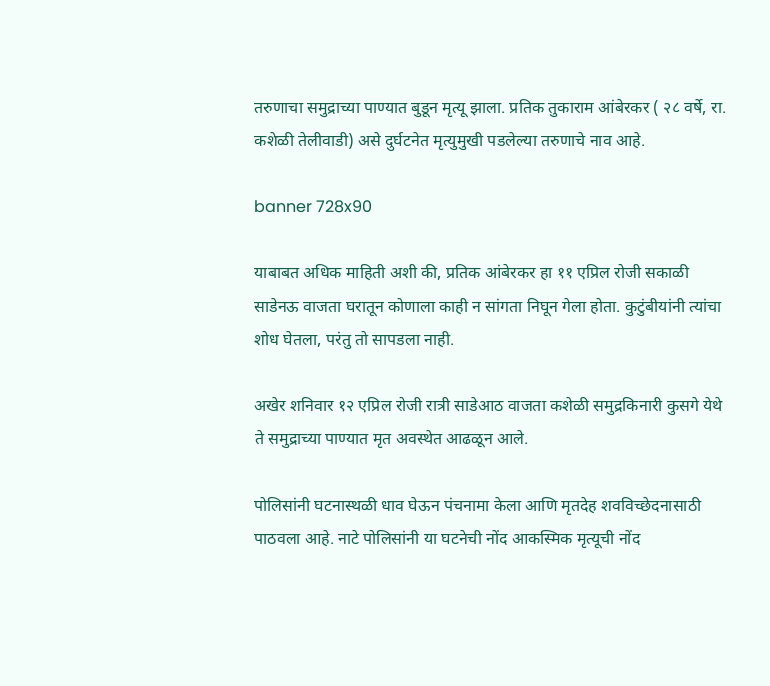तरुणाचा समुद्राच्या पाण्यात बुडून मृत्यू झाला. प्रतिक तुकाराम आंबेरकर ( २८ वर्षे, रा. कशेळी तेलीवाडी) असे दुर्घटनेत मृत्युमुखी पडलेल्या तरुणाचे नाव आहे.

banner 728x90

याबाबत अधिक माहिती अशी की, प्रतिक आंबेरकर हा ११ एप्रिल रोजी सकाळी साडेनऊ वाजता घरातून कोणाला काही न सांगता निघून गेला होता. कुटुंबीयांनी त्यांचा शोध घेतला, परंतु तो सापडला नाही.

अखेर शनिवार १२ एप्रिल रोजी रात्री साडेआठ वाजता कशेळी समुद्रकिनारी कुसगे येथे ते समुद्राच्या पाण्यात मृत अवस्थेत आढळून आले.

पोलिसांनी घटनास्थळी धाव घेऊन पंचनामा केला आणि मृतदेह शवविच्छेदनासाठी पाठवला आहे. नाटे पोलिसांनी या घटनेची नोंद आकस्मिक मृत्यूची नोंद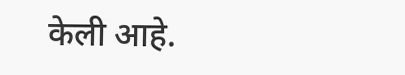केली आहे.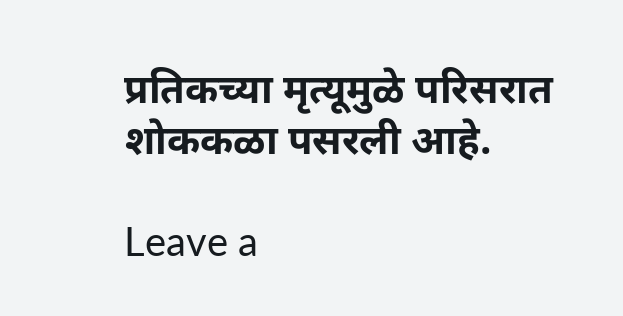प्रतिकच्या मृत्यूमुळे परिसरात शोककळा पसरली आहे.

Leave a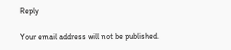Reply

Your email address will not be published.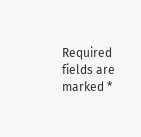Required fields are marked *